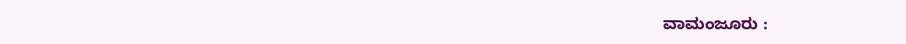ವಾಮಂಜೂರು :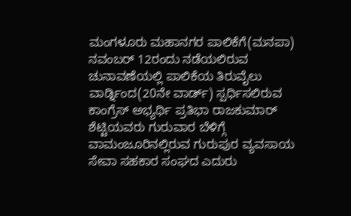ಮಂಗಳೂರು ಮಹಾನಗರ ಪಾಲಿಕೆಗೆ(ಮನಪಾ) ನವಂಬರ್ 12ರಂದು ನಡೆಯಲಿರುವ ಚುನಾವಣೆಯಲ್ಲಿ ಪಾಲಿಕೆಯ ತಿರುವೈಲು ವಾರ್ಡ್ನಿಂದ(20ನೇ ವಾರ್ಡ್) ಸ್ಪರ್ಧಿಸಲಿರುವ ಕಾಂಗ್ರೆಸ್ ಅಭ್ಯರ್ಥಿ ಪ್ರತಿಭಾ ರಾಜಕುಮಾರ್ ಶೆಟ್ಟಿಯವರು ಗುರುವಾರ ಬೆಳಿಗ್ಗೆ ವಾಮಂಜೂರಿನಲ್ಲಿರುವ ಗುರುಪುರ ವ್ಯವಸಾಯ ಸೇವಾ ಸಹಕಾರ ಸಂಘದ ಎದುರು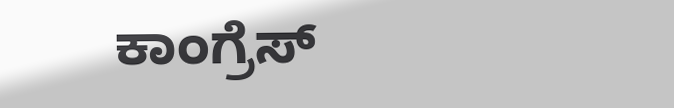ಕಾಂಗ್ರೆಸ್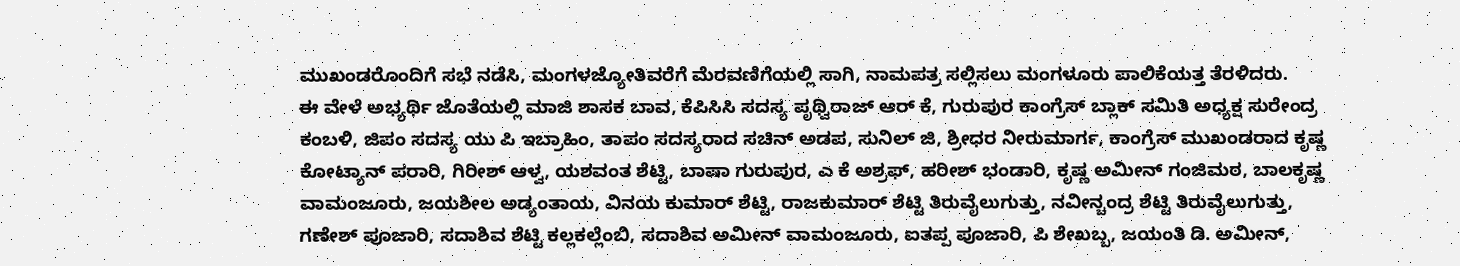ಮುಖಂಡರೊಂದಿಗೆ ಸಭೆ ನಡೆಸಿ, ಮಂಗಳಜ್ಯೋತಿವರೆಗೆ ಮೆರವಣಿಗೆಯಲ್ಲಿ ಸಾಗಿ, ನಾಮಪತ್ರ ಸಲ್ಲಿಸಲು ಮಂಗಳೂರು ಪಾಲಿಕೆಯತ್ತ ತೆರಳಿದರು.
ಈ ವೇಳೆ ಅಭ್ಯರ್ಥಿ ಜೊತೆಯಲ್ಲಿ ಮಾಜಿ ಶಾಸಕ ಬಾವ, ಕೆಪಿಸಿಸಿ ಸದಸ್ಯ ಪೃಥ್ವಿರಾಜ್ ಆರ್ ಕೆ, ಗುರುಪುರ ಕಾಂಗ್ರೆಸ್ ಬ್ಲಾಕ್ ಸಮಿತಿ ಅಧ್ಯಕ್ಷ ಸುರೇಂದ್ರ ಕಂಬಳಿ, ಜಿಪಂ ಸದಸ್ಯ ಯು ಪಿ ಇಬ್ರಾಹಿಂ, ತಾಪಂ ಸದಸ್ಯರಾದ ಸಚಿನ್ ಅಡಪ, ಸುನಿಲ್ ಜಿ, ಶ್ರೀಧರ ನೀರುಮಾರ್ಗ, ಕಾಂಗ್ರೆಸ್ ಮುಖಂಡರಾದ ಕೃಷ್ಣ ಕೋಟ್ಯಾನ್ ಪರಾರಿ, ಗಿರೀಶ್ ಆಳ್ವ, ಯಶವಂತ ಶೆಟ್ಟಿ, ಬಾಷಾ ಗುರುಪುರ, ಎ ಕೆ ಅಶ್ರಫ್, ಹರೀಶ್ ಭಂಡಾರಿ, ಕೃಷ್ಣ ಅಮೀನ್ ಗಂಜಿಮಠ, ಬಾಲಕೃಷ್ಣ ವಾಮಂಜೂರು, ಜಯಶೀಲ ಅಡ್ಯಂತಾಯ, ವಿನಯ ಕುಮಾರ್ ಶೆಟ್ಟಿ, ರಾಜಕುಮಾರ್ ಶೆಟ್ಟಿ ತಿರುವೈಲುಗುತ್ತು, ನವೀನ್ಚಂದ್ರ ಶೆಟ್ಟಿ ತಿರುವೈಲುಗುತ್ತು, ಗಣೇಶ್ ಪೂಜಾರಿ, ಸದಾಶಿವ ಶೆಟ್ಟಿ ಕಲ್ಲಕಲ್ಲೆಂಬಿ, ಸದಾಶಿವ ಅಮೀನ್ ವಾಮಂಜೂರು, ಐತಪ್ಪ ಪೂಜಾರಿ, ಪಿ ಶೇಖಬ್ಬ, ಜಯಂತಿ ಡಿ. ಅಮೀನ್,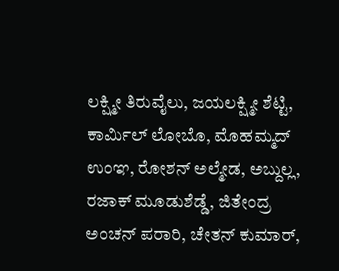ಲಕ್ಷ್ಮೀ ತಿರುವೈಲು, ಜಯಲಕ್ಷ್ಮೀ ಶೆಟ್ಟಿ, ಕಾರ್ಮಿಲ್ ಲೋಬೊ, ಮೊಹಮ್ಮದ್ ಉಂಞ, ರೋಶನ್ ಅಲ್ಮೇಡ, ಅಬ್ದುಲ್ಲ, ರಜಾಕ್ ಮೂಡುಶೆಡ್ಡೆ, ಜಿತೇಂದ್ರ ಅಂಚನ್ ಪರಾರಿ, ಚೇತನ್ ಕುಮಾರ್,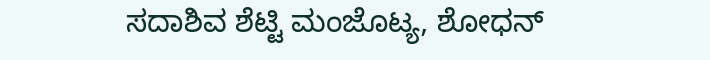ಸದಾಶಿವ ಶೆಟ್ಟಿ ಮಂಜೊಟ್ಯ, ಶೋಧನ್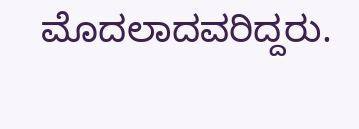ಮೊದಲಾದವರಿದ್ದರು.